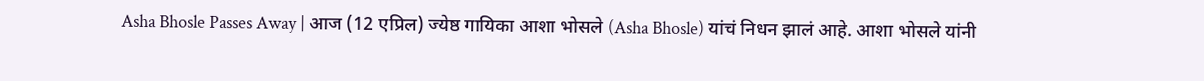Asha Bhosle Passes Away | आज (12 एप्रिल) ज्येष्ठ गायिका आशा भोसले (Asha Bhosle) यांचं निधन झालं आहे. आशा भोसले यांनी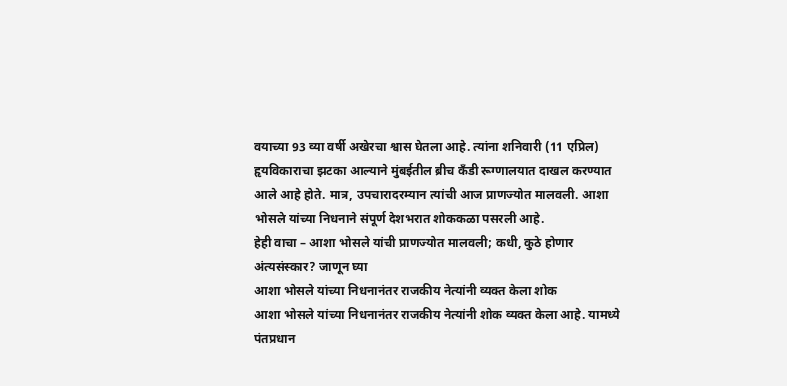वयाच्या 93 व्या वर्षी अखेरचा श्वास घेतला आहे. त्यांना शनिवारी (11 एप्रिल) हृयविकाराचा झटका आल्याने मुंबईतील ब्रीच कँडी रूग्णालयात दाखल करण्यात आले आहे होते. मात्र, उपचारादरम्यान त्यांची आज प्राणज्योत मालवली. आशा भोसले यांच्या निधनाने संपूर्ण देशभरात शोककळा पसरली आहे.
हेही वाचा – आशा भोसले यांची प्राणज्योत मालवली; कधी, कुठे होणार अंत्यसंस्कार? जाणून घ्या
आशा भोसले यांच्या निधनानंतर राजकीय नेत्यांनी व्यक्त केला शोक
आशा भोसले यांच्या निधनानंतर राजकीय नेत्यांनी शोक व्यक्त केला आहे. यामध्ये पंतप्रधान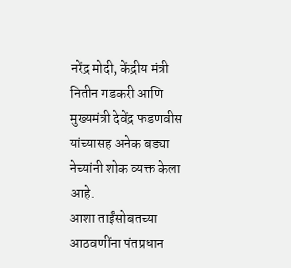नरेंद्र मोदी, केंद्रीय मंत्री नितीन गडकरी आणि मुख्यमंत्री देवेंद्र फडणवीस यांच्यासह अनेक बड्या नेच्यांनी शोक व्यक्त केला आहे.
आशा ताईंसोबतच्या आठवणींना पंतप्रधान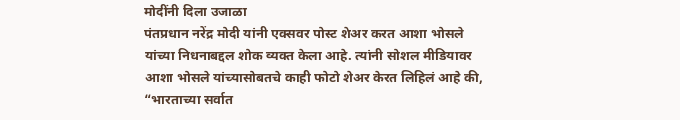मोदींनी दिला उजाळा
पंतप्रधान नरेंद्र मोदी यांनी एक्सवर पोस्ट शेअर करत आशा भोसले यांच्या निधनाबद्दल शोक व्यक्त केला आहे. त्यांनी सोशल मीडियावर आशा भोसले यांच्यासोबतचे काही फोटो शेअर केरत लिहिलं आहे की, “भारताच्या सर्वात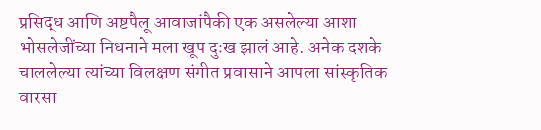प्रसिद्ध आणि अष्टपैलू आवाजांपैकी एक असलेल्या आशा भोसलेजींच्या निधनाने मला खूप दुःख झालं आहे. अनेक दशके चाललेल्या त्यांच्या विलक्षण संगीत प्रवासाने आपला सांस्कृतिक वारसा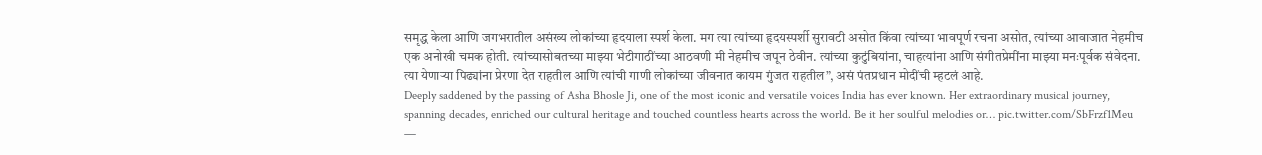समृद्ध केला आणि जगभरातील असंख्य लोकांच्या हृदयाला स्पर्श केला. मग त्या त्यांच्या हृदयस्पर्शी सुरावटी असोत किंवा त्यांच्या भावपूर्ण रचना असोत, त्यांच्या आवाजात नेहमीच एक अनोखी चमक होती. त्यांच्यासोबतच्या माझ्या भेटीगाठींच्या आठवणी मी नेहमीच जपून ठेवीन. त्यांच्या कुटुंबियांना, चाहत्यांना आणि संगीतप्रेमींना माझ्या मनःपूर्वक संवेदना. त्या येणाऱ्या पिढ्यांना प्रेरणा देत राहतील आणि त्यांची गाणी लोकांच्या जीवनात कायम गुंजत राहतील”, असं पंतप्रधान मोदींची म्हटलं आहे.
Deeply saddened by the passing of Asha Bhosle Ji, one of the most iconic and versatile voices India has ever known. Her extraordinary musical journey, spanning decades, enriched our cultural heritage and touched countless hearts across the world. Be it her soulful melodies or… pic.twitter.com/SbFrzf1Meu
—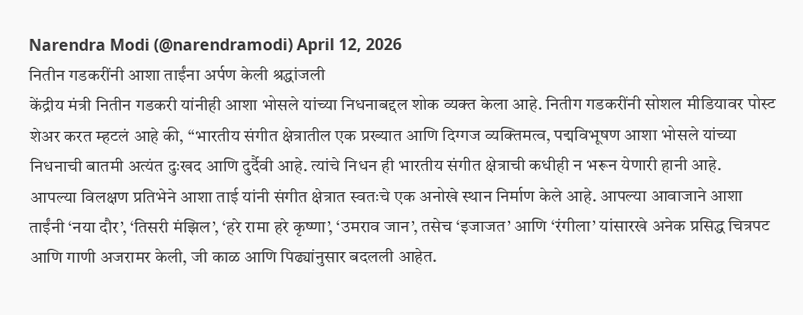Narendra Modi (@narendramodi) April 12, 2026
नितीन गडकरींनी आशा ताईंना अर्पण केली श्रद्धांजली
केंद्रीय मंत्री नितीन गडकरी यांनीही आशा भोसले यांच्या निधनाबद्दल शोक व्यक्त केला आहे. नितीग गडकरींनी सोशल मीडियावर पोस्ट शेअर करत म्हटलं आहे की, “भारतीय संगीत क्षेत्रातील एक प्रख्यात आणि दिग्गज व्यक्तिमत्व, पद्मविभूषण आशा भोसले यांच्या निधनाची बातमी अत्यंत दुःखद आणि दुर्दैवी आहे. त्यांचे निधन ही भारतीय संगीत क्षेत्राची कधीही न भरून येणारी हानी आहे.
आपल्या विलक्षण प्रतिभेने आशा ताई यांनी संगीत क्षेत्रात स्वतःचे एक अनोखे स्थान निर्माण केले आहे. आपल्या आवाजाने आशा ताईंनी ‘नया दौर’, ‘तिसरी मंझिल’, ‘हरे रामा हरे कृष्णा’, ‘उमराव जान’, तसेच ‘इजाजत’ आणि ‘रंगीला’ यांसारखे अनेक प्रसिद्ध चित्रपट आणि गाणी अजरामर केली, जी काळ आणि पिढ्यांनुसार बदलली आहेत.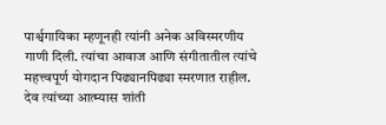पार्श्वगायिका म्हणूनही त्यांनी अनेक अविस्मरणीय गाणी दिली. त्यांचा आवाज आणि संगीतातील त्यांचे महत्त्वपूर्ण योगदान पिढ्यानपिढ्या स्मरणात राहील. देव त्यांच्या आत्म्यास शांती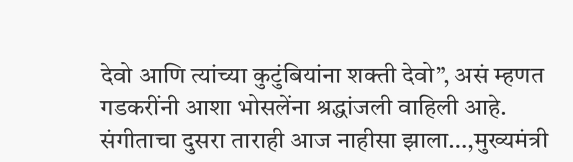देवो आणि त्यांच्या कुटुंबियांना शक्ती देवो”, असं म्हणत गडकरींनी आशा भोसलेंना श्रद्धांजली वाहिली आहे.
संगीताचा दुसरा ताराही आज नाहीसा झाला…,मुख्यमंत्री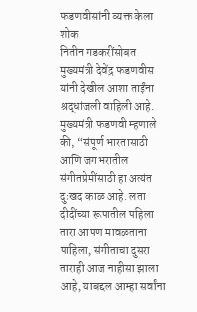फडणवीसांनी व्यक्त केला शोक
नितीन गडकरींसोबत मुख्यमंत्री देवेंद्र फडणवीस यांनी देखील आशा ताईंना श्रद्धांजली वाहिली आहे. मुख्यमंत्री फडणवी म्हणाले की, “संपूर्ण भारतासाठी आणि जगभरातील संगीतप्रेमींसाठी हा अत्यंत दुःखद काळ आहे. लता दीदींच्या रूपातील पहिला तारा आपण मावळताना पाहिला, संगीताचा दुसरा ताराही आज नाहीसा झाला आहे, याबद्दल आम्हा सर्वांना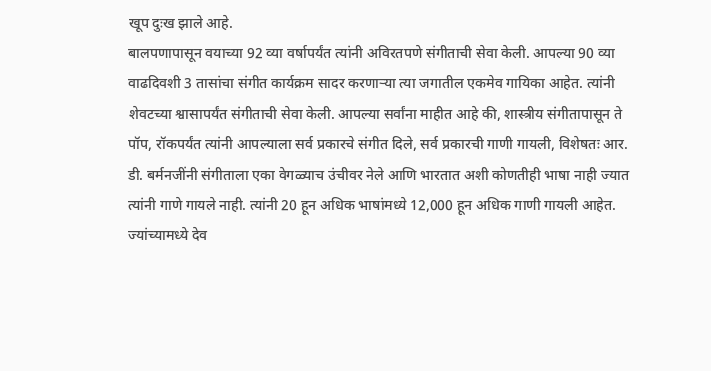खूप दुःख झाले आहे.
बालपणापासून वयाच्या 92 व्या वर्षापर्यंत त्यांनी अविरतपणे संगीताची सेवा केली. आपल्या 90 व्या वाढदिवशी 3 तासांचा संगीत कार्यक्रम सादर करणाऱ्या त्या जगातील एकमेव गायिका आहेत. त्यांनी शेवटच्या श्वासापर्यंत संगीताची सेवा केली. आपल्या सर्वांना माहीत आहे की, शास्त्रीय संगीतापासून ते पॉप, रॉकपर्यंत त्यांनी आपल्याला सर्व प्रकारचे संगीत दिले, सर्व प्रकारची गाणी गायली, विशेषतः आर. डी. बर्मनजींनी संगीताला एका वेगळ्याच उंचीवर नेले आणि भारतात अशी कोणतीही भाषा नाही ज्यात त्यांनी गाणे गायले नाही. त्यांनी 20 हून अधिक भाषांमध्ये 12,000 हून अधिक गाणी गायली आहेत. ज्यांच्यामध्ये देव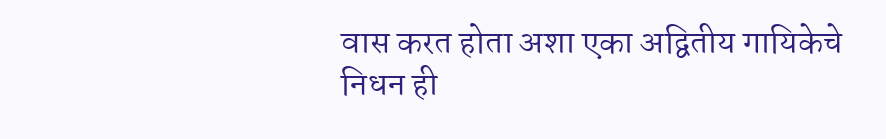वास करत होता अशा एका अद्वितीय गायिकेचे निधन ही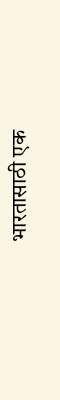भारतासाठी एक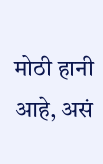मोठी हानी आहे, असं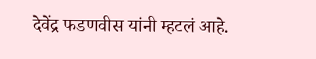देवेंद्र फडणवीस यांनी म्हटलं आहे.